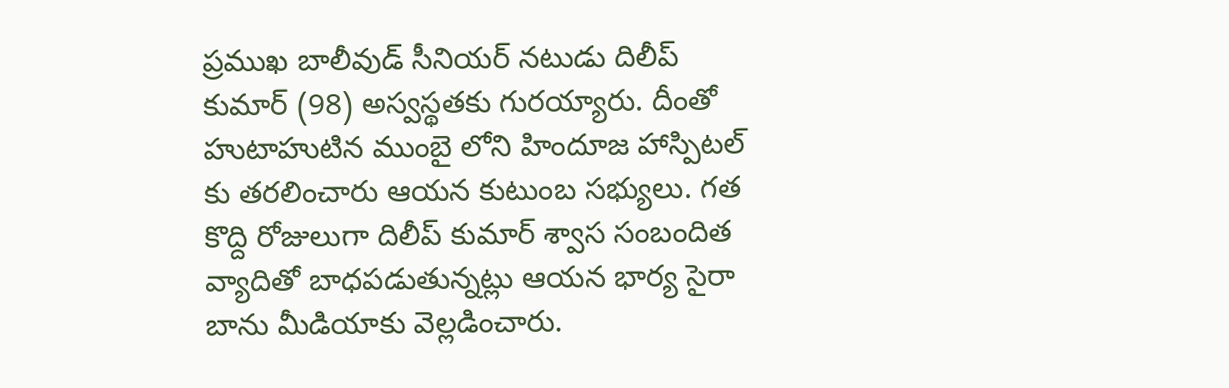ప్రముఖ బాలీవుడ్ సీనియర్ నటుడు దిలీప్ కుమార్ (98) అస్వస్థతకు గురయ్యారు. దీంతో హుటాహుటిన ముంబై లోని హిందూజ హాస్పిటల్ కు తరలించారు ఆయన కుటుంబ సభ్యులు. గత కొద్ది రోజులుగా దిలీప్ కుమార్ శ్వాస సంబందిత వ్యాదితో బాధపడుతున్నట్లు ఆయన భార్య సైరా బాను మీడియాకు వెల్లడించారు.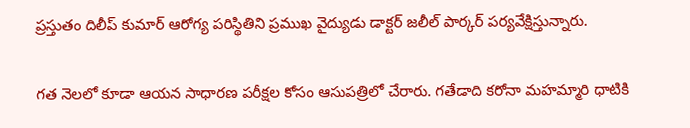ప్రస్తుతం దిలీప్ కుమార్ ఆరోగ్య పరిస్థితిని ప్రముఖ వైద్యుడు డాక్టర్ జలీల్ పార్కర్ పర్యవేక్షిస్తున్నారు.

గత నెలలో కూడా ఆయన సాధారణ పరీక్షల కోసం ఆసుపత్రిలో చేరారు. గతేడాది కరోనా మహమ్మారి ధాటికి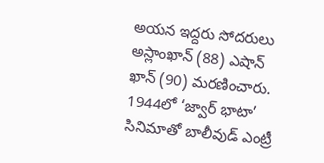అయన ఇద్దరు సోదరులు అస్లాంఖాన్ (88) ఎషాన్ ఖాన్ (90) మరణించారు. 1944లో ‘జ్వార్ భాటా’ సినిమాతో బాలీవుడ్ ఎంట్రీ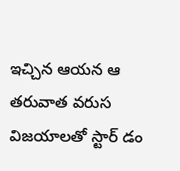ఇచ్చిన ఆయన ఆ తరువాత వరుస విజయాలతో స్టార్ డం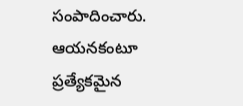సంపాదించారు. ఆయనకంటూ ప్రత్యేకమైన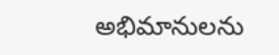అభిమానులను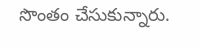సొంతం చేసుకున్నారు.